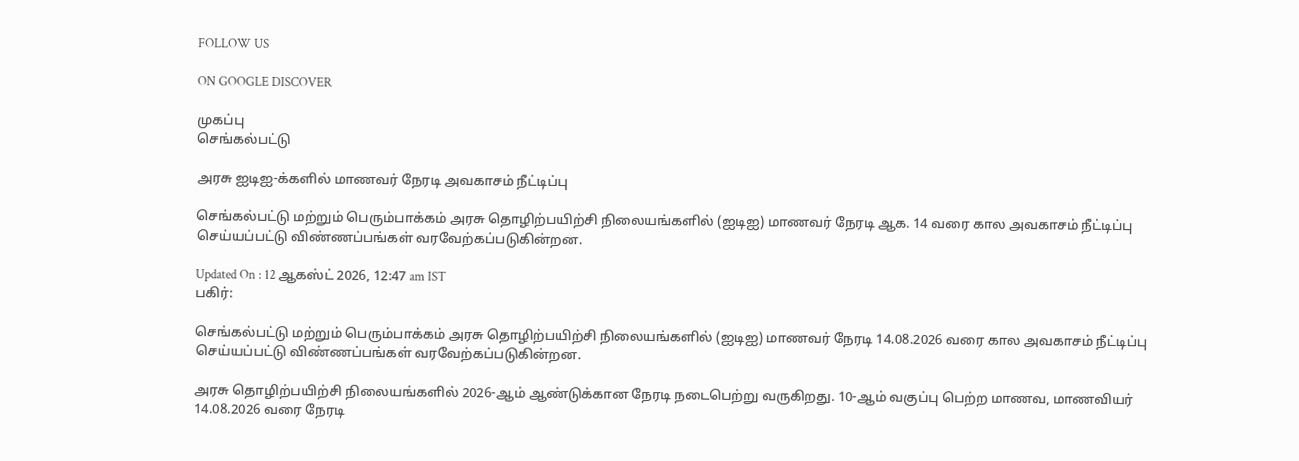FOLLOW US

ON GOOGLE DISCOVER

முகப்பு
செங்கல்பட்டு

அரசு ஐடிஐ-க்களில் மாணவர் நேரடி அவகாசம் நீட்டிப்பு

செங்கல்பட்டு மற்றும் பெரும்பாக்கம் அரசு தொழிற்பயிற்சி நிலையங்களில் (ஐடிஐ) மாணவர் நேரடி ஆக. 14 வரை கால அவகாசம் நீட்டிப்பு செய்யப்பட்டு விண்ணப்பங்கள் வரவேற்கப்படுகின்றன.

Updated On : 12 ஆகஸ்ட் 2026, 12:47 am IST
பகிர்:

செங்கல்பட்டு மற்றும் பெரும்பாக்கம் அரசு தொழிற்பயிற்சி நிலையங்களில் (ஐடிஐ) மாணவர் நேரடி 14.08.2026 வரை கால அவகாசம் நீட்டிப்பு செய்யப்பட்டு விண்ணப்பங்கள் வரவேற்கப்படுகின்றன.

அரசு தொழிற்பயிற்சி நிலையங்களில் 2026-ஆம் ஆண்டுக்கான நேரடி நடைபெற்று வருகிறது. 10-ஆம் வகுப்பு பெற்ற மாணவ, மாணவியர் 14.08.2026 வரை நேரடி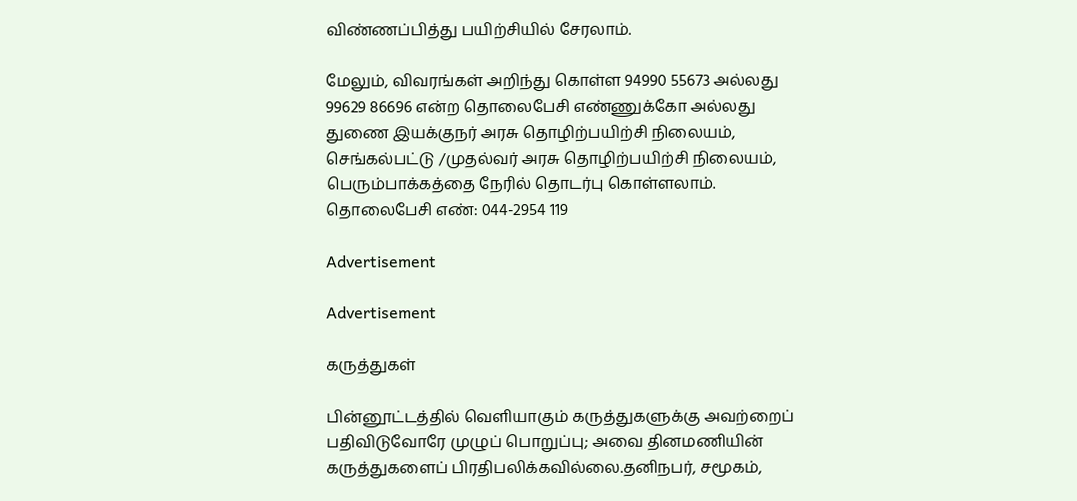விண்ணப்பித்து பயிற்சியில் சேரலாம்.

மேலும், விவரங்கள் அறிந்து கொள்ள 94990 55673 அல்லது 99629 86696 என்ற தொலைபேசி எண்ணுக்கோ அல்லது துணை இயக்குநர் அரசு தொழிற்பயிற்சி நிலையம், செங்கல்பட்டு /முதல்வர் அரசு தொழிற்பயிற்சி நிலையம், பெரும்பாக்கத்தை நேரில் தொடர்பு கொள்ளலாம். தொலைபேசி எண்: 044-2954 119

Advertisement

Advertisement

கருத்துகள்

பின்னூட்டத்தில் வெளியாகும் கருத்துகளுக்கு அவற்றைப் பதிவிடுவோரே முழுப் பொறுப்பு; அவை தினமணியின் கருத்துகளைப் பிரதிபலிக்கவில்லை.தனிநபர், சமூகம்,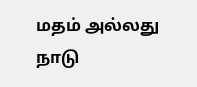மதம் அல்லது நாடு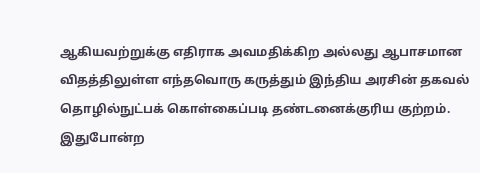ஆகியவற்றுக்கு எதிராக அவமதிக்கிற அல்லது ஆபாசமான விதத்திலுள்ள எந்தவொரு கருத்தும் இந்திய அரசின் தகவல் தொழில்நுட்பக் கொள்கைப்படி தண்டனைக்குரிய குற்றம். இதுபோன்ற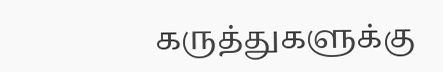கருத்துகளுக்கு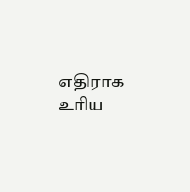எதிராக உரிய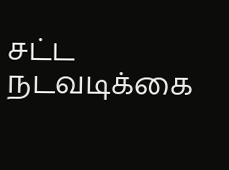சட்ட நடவடிக்கை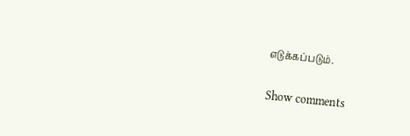எடுக்கப்படும்.

Show comments